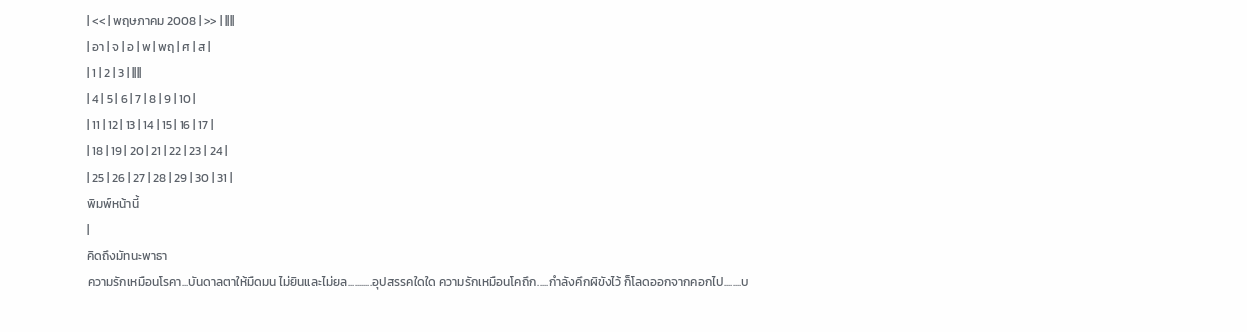| << | พฤษภาคม 2008 | >> | ||||
| อา | จ | อ | พ | พฤ | ศ | ส |
| 1 | 2 | 3 | ||||
| 4 | 5 | 6 | 7 | 8 | 9 | 10 |
| 11 | 12 | 13 | 14 | 15 | 16 | 17 |
| 18 | 19 | 20 | 21 | 22 | 23 | 24 |
| 25 | 26 | 27 | 28 | 29 | 30 | 31 |
พิมพ์หน้านี้
|
คิดถึงมัทนะพาธา
ความรักเหมือนโรคา...บันดาลตาให้มืดมน ไม่ยินและไม่ยล...........อุปสรรคใดใด ความรักเหมือนโคถึก.....กำลังคึกผิขังไว้ ก็โลดออกจากคอกไป........บ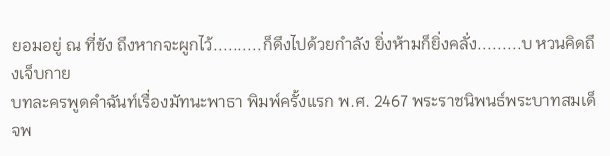ยอมอยู่ ณ ที่ขัง ถึงหากจะผูกไว้..........ก็ดึงไปด้วยกำลัง ยิ่งห้ามก็ยิ่งคลั่ง.........บ หวนคิดถึงเจ็บกาย
บทละครพูดคำฉันท์เรื่องมัทนะพาธา พิมพ์ครั้งแรก พ.ศ. 2467 พระราชนิพนธ์พระบาทสมเด็จพ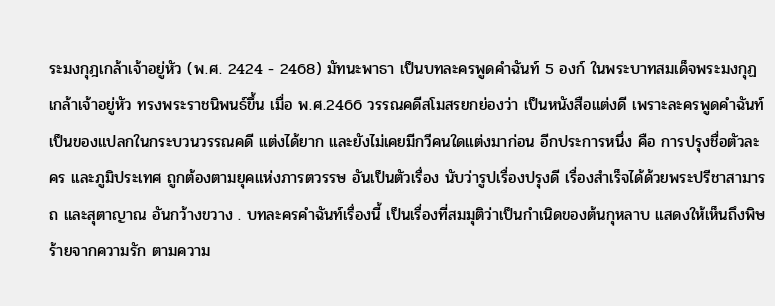ระมงกุฎเกล้าเจ้าอยู่หัว (พ.ศ. 2424 - 2468) มัทนะพาธา เป็นบทละครพูดคำฉันท์ 5 องก์ ในพระบาทสมเด็จพระมงกุฏเกล้าเจ้าอยู่หัว ทรงพระราชนิพนธ์ขึ้น เมื่อ พ.ศ.2466 วรรณคดีสโมสรยกย่องว่า เป็นหนังสือแต่งดี เพราะละครพูดคำฉันท์เป็นของแปลกในกระบวนวรรณคดี แต่งได้ยาก และยังไม่เคยมีกวีคนใดแต่งมาก่อน อีกประการหนึ่ง คือ การปรุงชื่อตัวละคร และภูมิประเทศ ถูกต้องตามยุคแห่งภารตวรรษ อันเป็นตัวเรื่อง นับว่ารูปเรื่องปรุงดี เรื่องสำเร็จได้ด้วยพระปรีชาสามารถ และสุตาญาณ อันกว้างขวาง . บทละครคำฉันท์เรื่องนี้ เป็นเรื่องที่สมมุติว่าเป็นกำเนิดของต้นกุหลาบ แสดงให้เห็นถึงพิษร้ายจากความรัก ตามความ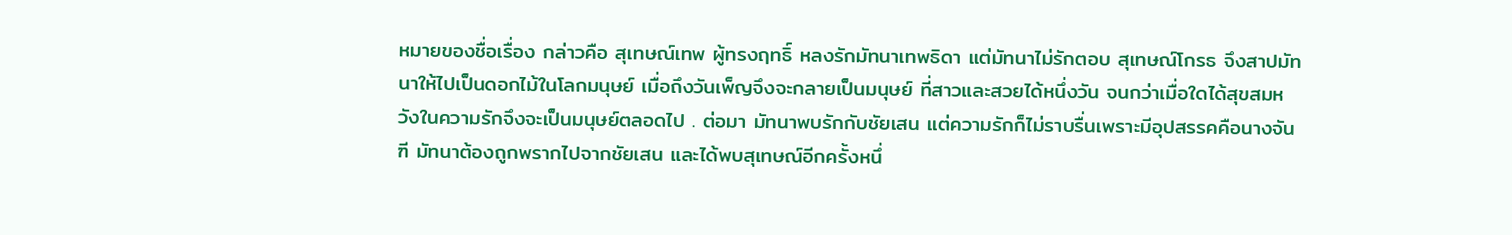หมายของชื่อเรื่อง กล่าวคือ สุเทษณ์เทพ ผู้ทรงฤทธิ์ หลงรักมัทนาเทพธิดา แต่มัทนาไม่รักตอบ สุเทษณ์โกรธ จึงสาปมัทนาให้ไปเป็นดอกไม้ในโลกมนุษย์ เมื่อถึงวันเพ็ญจึงจะกลายเป็นมนุษย์ ที่สาวและสวยได้หนึ่งวัน จนกว่าเมื่อใดได้สุขสมหวังในความรักจึงจะเป็นมนุษย์ตลอดไป . ต่อมา มัทนาพบรักกับชัยเสน แต่ความรักก็ไม่ราบรื่นเพราะมีอุปสรรคคือนางจันฑี มัทนาต้องถูกพรากไปจากชัยเสน และได้พบสุเทษณ์อีกครั้งหนึ่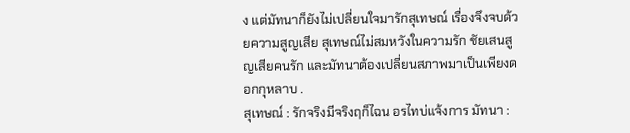ง แต่มัทนาก็ยังไม่เปลี่ยนใจมารักสุเทษณ์ เรื่องจึงจบด้วยความสูญเสีย สุเทษณ์ไม่สมหวังในความรัก ชัยเสนสูญเสียคนรัก และมัทนาต้องเปลี่ยนสภาพมาเป็นเพียงดอกกุหลาบ .
สุเทษณ์ : รักจริงมีจริงฤก็ไฉน อรไทบ่แจ้งการ มัทนา :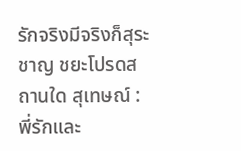รักจริงมีจริงก็สุระชาญ ชยะโปรดสถานใด สุเทษณ์ : พี่รักและ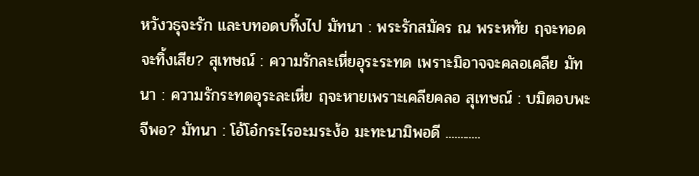หวังวธุจะรัก และบทอดบทิ้งไป มัทนา : พระรักสมัคร ณ พระหทัย ฤจะทอดจะทิ้งเสีย? สุเทษณ์ : ความรักละเหี่ยอุระระทด เพราะมิอาจจะคลอเคลีย มัทนา : ความรักระทดอุระละเหี่ย ฤจะหายเพราะเคลียคลอ สุเทษณ์ : บมิตอบพะจีพอ? มัทนา : โอ้โอ๋กระไรอะมระง้อ มะทะนามิพอดี ............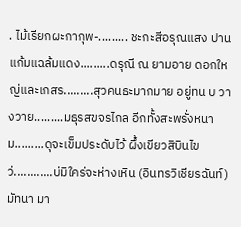. ไม้เรียกผะกากุพ-......... ชะกะสีอรุณแสง ปานแก้มแฉล้มแดง.........ดรุณี ณ ยามอาย ดอกใหญ่และเกสร.........สุวคนธะมากมาย อยู่ทน บ วางวาย.........มธุรสขจรไกล อีกทั้งสะพรั่งหนาม.........ดุจะเข็มประดับไว้ ผึ้งเขียวสิบินไขว่............บ่มิใคร่จะห่างเหิน (อินทรวิเชียรฉันท์)
มัทนา มา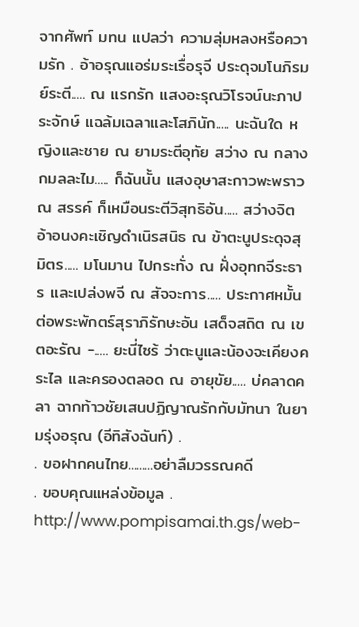จากศัพท์ มทน แปลว่า ความลุ่มหลงหรือความรัก . อ้าอรุณแอร่มระเรื่อรุจี ประดุจมโนภิรมย์ระตี..... ณ แรกรัก แสงอะรุณวิโรจน์นะภาประจักษ์ แฉล้มเฉลาและโสภินัก..... นะฉันใด หญิงและชาย ณ ยามระตีอุทัย สว่าง ณ กลางกมลละไม..... ก็ฉันนั้น แสงอุษาสะกาวพะพราว ณ สรรค์ ก็เหมือนระตีวิสุทธิอัน..... สว่างจิต อ้าอนงคะเชิญดำเนิรสนิธ ณ ข้าตะนูประดุจสุมิตร..... มโนมาน ไปกระทั่ง ณ ฝั่งอุทกจีระธาร และเปล่งพจี ณ สัจจะการ..... ประกาศหมั้น ต่อพระพักตร์สุราภิรักษะอัน เสด็จสถิต ณ เขตอะรัณ -..... ยะนี่ไซร้ ว่าตะนูและน้องจะเคียงคระไล และครองตลอด ณ อายุขัย..... บ่คลาดคลา ฉากท้าวชัยเสนปฏิญาณรักกับมัทนา ในยามรุ่งอรุณ (อีทิสังฉันท์) .
. ขอฝากคนไทย.........อย่าลืมวรรณคดี
. ขอบคุณแหล่งข้อมูล . http://www.pompisamai.th.gs/web-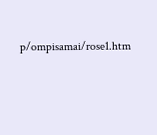p/ompisamai/rose1.htm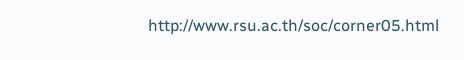http://www.rsu.ac.th/soc/corner05.html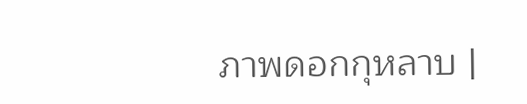ภาพดอกกุหลาบ |